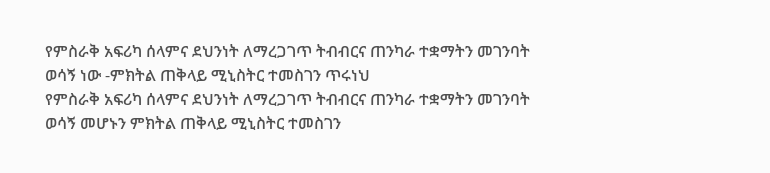የምስራቅ አፍሪካ ሰላምና ደህንነት ለማረጋገጥ ትብብርና ጠንካራ ተቋማትን መገንባት ወሳኝ ነው -ምክትል ጠቅላይ ሚኒስትር ተመስገን ጥሩነህ
የምስራቅ አፍሪካ ሰላምና ደህንነት ለማረጋገጥ ትብብርና ጠንካራ ተቋማትን መገንባት ወሳኝ መሆኑን ምክትል ጠቅላይ ሚኒስትር ተመስገን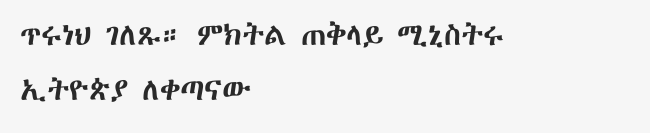ጥሩነህ ገለጹ። ምክትል ጠቅላይ ሚኒስትሩ ኢትዮጵያ ለቀጣናው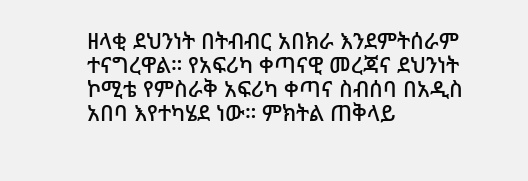ዘላቂ ደህንነት በትብብር አበክራ እንደምትሰራም ተናግረዋል። የአፍሪካ ቀጣናዊ መረጃና ደህንነት ኮሚቴ የምስራቅ አፍሪካ ቀጣና ስብሰባ በአዲስ አበባ እየተካሄደ ነው። ምክትል ጠቅላይ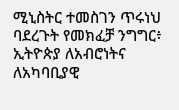ሚኒስትር ተመስገን ጥሩነህ ባደረጉት የመክፈቻ ንግግር፥ ኢትዮጵያ ለአብሮነትና ለአካባቢያዊ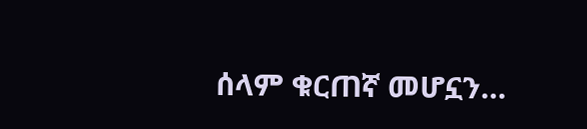ሰላም ቁርጠኛ መሆኗን…